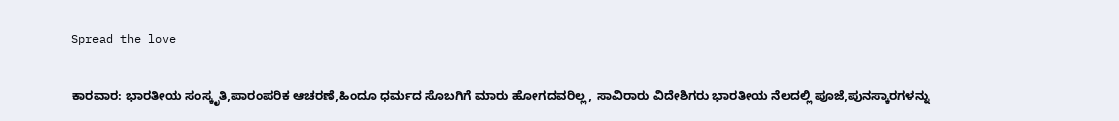Spread the love

ಕಾರವಾರ: ಭಾರತೀಯ ಸಂಸ್ಕೃತಿ,ಪಾರಂಪರಿಕ ಆಚರಣೆ,ಹಿಂದೂ ಧರ್ಮದ ಸೊಬಗಿಗೆ ಮಾರು ಹೋಗದವರಿಲ್ಲ, ಸಾವಿರಾರು ವಿದೇಶಿಗರು ಭಾರತೀಯ ನೆಲದಲ್ಲಿ ಪೂಜೆ,ಪುನಸ್ಕಾರಗಳನ್ನು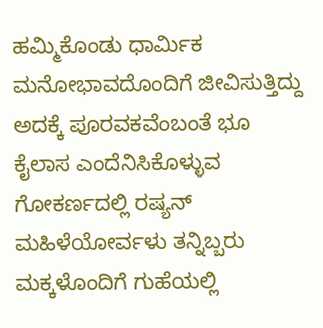ಹಮ್ಮಿಕೊಂಡು ಧಾರ್ಮಿಕ ಮನೋಭಾವದೊಂದಿಗೆ ಜೀವಿಸುತ್ತಿದ್ದು ಅದಕ್ಕೆ ಪೂರವಕವೆಂಬಂತೆ ಭೂ ಕೈಲಾಸ ಎಂದೆನಿಸಿಕೊಳ್ಳುವ ಗೋಕರ್ಣದಲ್ಲಿ ರಷ್ಯನ್ ಮಹಿಳೆಯೋರ್ವಳು ತನ್ನಿಬ್ಬರು ಮಕ್ಕಳೊಂದಿಗೆ ಗುಹೆಯಲ್ಲಿ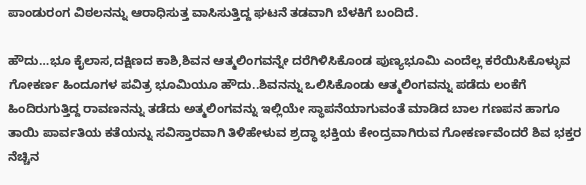ಪಾಂಡುರಂಗ ವಿಠಲನನ್ನು ಆರಾಧಿಸುತ್ತ ವಾಸಿಸುತ್ತಿದ್ದ ಘಟನೆ ತಡವಾಗಿ ಬೆಳಕಿಗೆ ಬಂದಿದೆ.

ಹೌದು…ಭೂ ಕೈಲಾಸ,ದಕ್ಷಿಣದ ಕಾಶಿ,ಶಿವನ ಆತ್ಮಲಿಂಗವನ್ನೇ ದರೆಗಿಳಿಸಿಕೊಂಡ ಪುಣ್ಯಭೂಮಿ ಎಂದೆಲ್ಲ ಕರೆಯಿಸಿಕೊಳ್ಳುವ ಗೋಕರ್ಣ ಹಿಂದೂಗಳ ಪವಿತ್ರ ಭೂಮಿಯೂ ಹೌದು..ಶಿವನನ್ನು ಒಲಿಸಿಕೊಂಡು ಆತ್ಮಲಿಂಗವನ್ನು ಪಡೆದು ಲಂಕೆಗೆ ಹಿಂದಿರುಗುತ್ತಿದ್ದ ರಾವಣನನ್ನು ತಡೆದು ಅತ್ಮಲಿಂಗವನ್ನು ಇಲ್ಲಿಯೇ ಸ್ಥಾಪನೆಯಾಗುವಂತೆ ಮಾಡಿದ ಬಾಲ ಗಣಪನ ಹಾಗೂ ತಾಯಿ ಪಾರ್ವತಿಯ ಕತೆಯನ್ನು ಸವಿಸ್ತಾರವಾಗಿ ತಿಳಿಹೇಳುವ ಶ್ರದ್ಧಾ ಭಕ್ತಿಯ ಕೇಂದ್ರವಾಗಿರುವ ಗೋಕರ್ಣವೆಂದರೆ ಶಿವ ಭಕ್ತರ ನೆಚ್ಚಿನ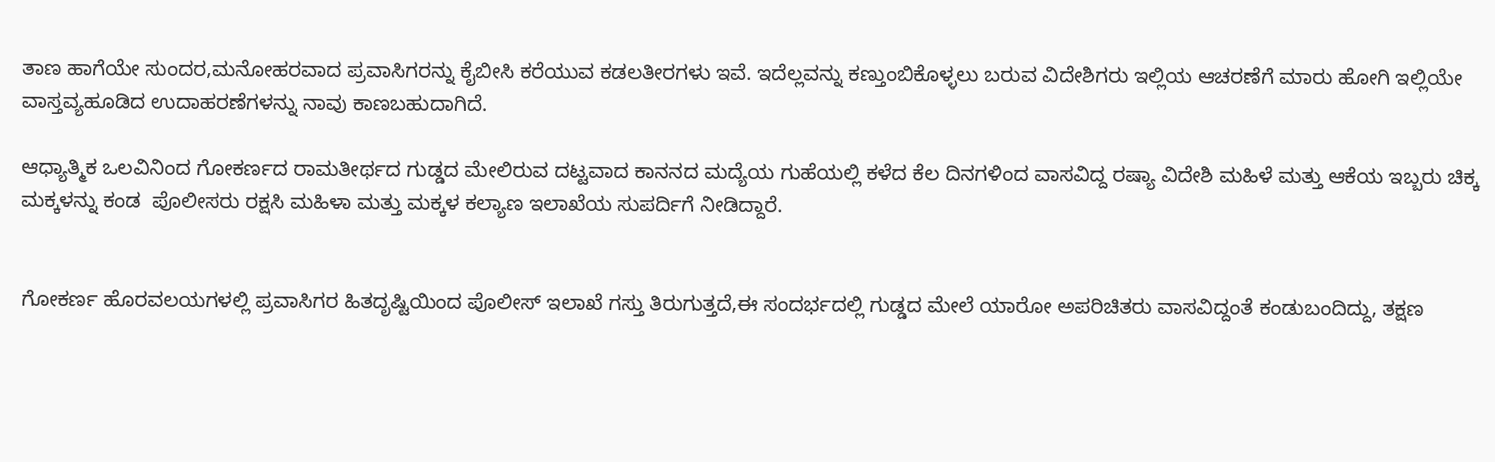ತಾಣ ಹಾಗೆಯೇ ಸುಂದರ,ಮನೋಹರವಾದ ಪ್ರವಾಸಿಗರನ್ನು ಕೈಬೀಸಿ ಕರೆಯುವ ಕಡಲತೀರಗಳು ಇವೆ. ಇದೆಲ್ಲವನ್ನು ಕಣ್ತುಂಬಿಕೊಳ್ಳಲು ಬರುವ ವಿದೇಶಿಗರು ಇಲ್ಲಿಯ ಆಚರಣೆಗೆ ಮಾರು ಹೋಗಿ ಇಲ್ಲಿಯೇ ವಾಸ್ತವ್ಯಹೂಡಿದ ಉದಾಹರಣೆಗಳನ್ನು ನಾವು ಕಾಣಬಹುದಾಗಿದೆ.

ಆಧ್ಯಾತ್ಮಿಕ ಒಲವಿನಿಂದ ಗೋಕರ್ಣದ ರಾಮತೀರ್ಥದ ಗುಡ್ಡದ ಮೇಲಿರುವ ದಟ್ಟವಾದ ಕಾನನದ ಮದ್ಯೆಯ ಗುಹೆಯಲ್ಲಿ ಕಳೆದ ಕೆಲ ದಿನಗಳಿಂದ ವಾಸವಿದ್ದ ರಷ್ಯಾ ವಿದೇಶಿ ಮಹಿಳೆ ಮತ್ತು ಆಕೆಯ ಇಬ್ಬರು ಚಿಕ್ಕ ಮಕ್ಕಳನ್ನು ಕಂಡ  ಪೊಲೀಸರು ರಕ್ಷಸಿ ಮಹಿಳಾ ಮತ್ತು ಮಕ್ಕಳ ಕಲ್ಯಾಣ ಇಲಾಖೆಯ ಸುಪರ್ದಿಗೆ ನೀಡಿದ್ದಾರೆ.


ಗೋಕರ್ಣ ಹೊರವಲಯಗಳಲ್ಲಿ ಪ್ರವಾಸಿಗರ ಹಿತದೃಷ್ಟಿಯಿಂದ ಪೊಲೀಸ್ ಇಲಾಖೆ ಗಸ್ತು ತಿರುಗುತ್ತದೆ,ಈ ಸಂದರ್ಭದಲ್ಲಿ ಗುಡ್ಡದ ಮೇಲೆ ಯಾರೋ ಅಪರಿಚಿತರು ವಾಸವಿದ್ದಂತೆ ಕಂಡುಬಂದಿದ್ದು, ತಕ್ಷಣ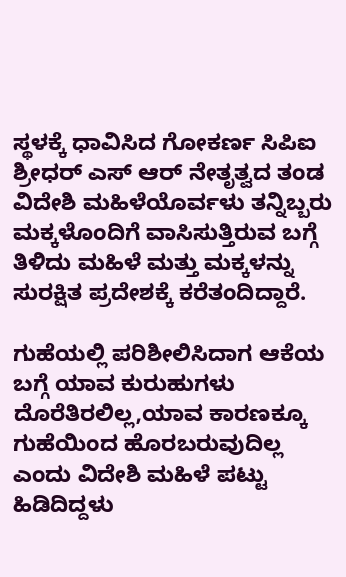ಸ್ಥಳಕ್ಕೆ ಧಾವಿಸಿದ ಗೋಕರ್ಣ ಸಿಪಿಐ ಶ್ರೀಧರ್ ಎಸ್ ಆರ್ ನೇತೃತ್ವದ ತಂಡ ವಿದೇಶಿ ಮಹಿಳೆಯೊರ್ವಳು ತನ್ನಿಬ್ಬರು ಮಕ್ಕಳೊಂದಿಗೆ ವಾಸಿಸುತ್ತಿರುವ ಬಗ್ಗೆ ತಿಳಿದು ಮಹಿಳೆ ಮತ್ತು ಮಕ್ಕಳನ್ನು ಸುರಕ್ಷಿತ ಪ್ರದೇಶಕ್ಕೆ ಕರೆತಂದಿದ್ದಾರೆ.

ಗುಹೆಯಲ್ಲಿ ಪರಿಶೀಲಿಸಿದಾಗ ಆಕೆಯ ಬಗ್ಗೆ ಯಾವ ಕುರುಹುಗಳು ದೊರೆತಿರಲಿಲ್ಲ,ಯಾವ ಕಾರಣಕ್ಕೂ ಗುಹೆಯಿಂದ ಹೊರಬರುವುದಿಲ್ಲ ಎಂದು ವಿದೇಶಿ ಮಹಿಳೆ ಪಟ್ಟು ಹಿಡಿದಿದ್ದಳು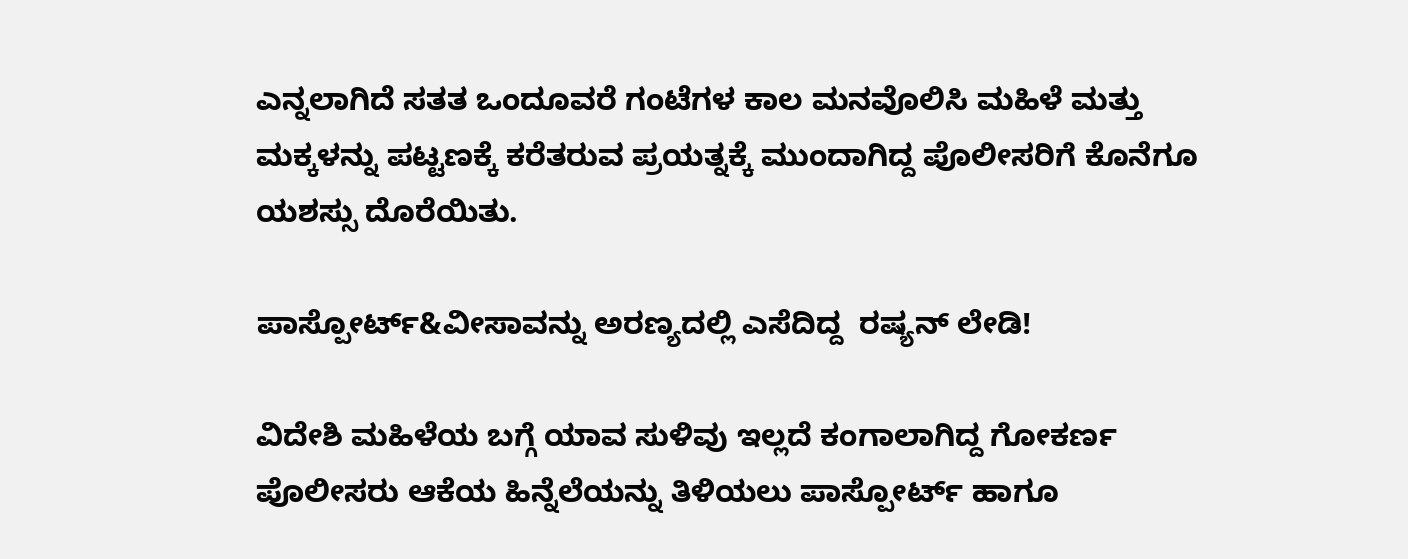ಎನ್ನಲಾಗಿದೆ ಸತತ ಒಂದೂವರೆ ಗಂಟೆಗಳ ಕಾಲ ಮನವೊಲಿಸಿ ಮಹಿಳೆ ಮತ್ತು ಮಕ್ಕಳನ್ನು ಪಟ್ಟಣಕ್ಕೆ ಕರೆತರುವ ಪ್ರಯತ್ನಕ್ಕೆ ಮುಂದಾಗಿದ್ದ ಪೊಲೀಸರಿಗೆ ಕೊನೆಗೂ ಯಶಸ್ಸು ದೊರೆಯಿತು.

ಪಾಸ್ಪೋರ್ಟ್&ವೀಸಾವನ್ನು ಅರಣ್ಯದಲ್ಲಿ ಎಸೆದಿದ್ದ  ರಷ್ಯನ್ ಲೇಡಿ!

ವಿದೇಶಿ ಮಹಿಳೆಯ ಬಗ್ಗೆ ಯಾವ ಸುಳಿವು ಇಲ್ಲದೆ ಕಂಗಾಲಾಗಿದ್ದ ಗೋಕರ್ಣ ಪೊಲೀಸರು ಆಕೆಯ ಹಿನ್ನೆಲೆಯನ್ನು ತಿಳಿಯಲು ಪಾಸ್ಪೋರ್ಟ್ ಹಾಗೂ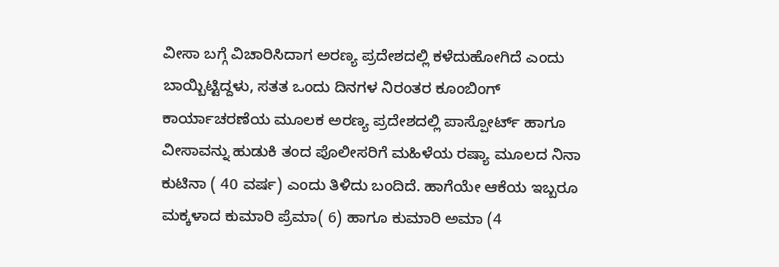ವೀಸಾ ಬಗ್ಗೆ ವಿಚಾರಿಸಿದಾಗ ಅರಣ್ಯ ಪ್ರದೇಶದಲ್ಲಿ ಕಳೆದುಹೋಗಿದೆ ಎಂದು ಬಾಯ್ಬಿಟ್ಟಿದ್ದಳು, ಸತತ ಒಂದು ದಿನಗಳ ನಿರಂತರ ಕೂಂಬಿಂಗ್ ಕಾರ್ಯಾಚರಣೆಯ ಮೂಲಕ ಅರಣ್ಯ ಪ್ರದೇಶದಲ್ಲಿ ಪಾಸ್ಪೋರ್ಟ್ ಹಾಗೂ ವೀಸಾವನ್ನು ಹುಡುಕಿ ತಂದ ಪೊಲೀಸರಿಗೆ ಮಹಿಳೆಯ ರಷ್ಯಾ ಮೂಲದ ನಿನಾ ಕುಟಿನಾ ( 40 ವರ್ಷ) ಎಂದು ತಿಳಿದು ಬಂದಿದೆ. ಹಾಗೆಯೇ ಆಕೆಯ ಇಬ್ಬರೂ ಮಕ್ಕಳಾದ ಕುಮಾರಿ ಪ್ರೆಮಾ( 6) ಹಾಗೂ ಕುಮಾರಿ ಅಮಾ (4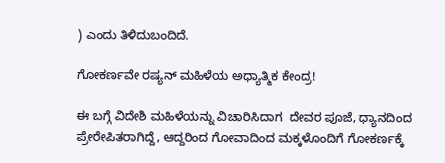) ಎಂದು ತಿಳಿದುಬಂದಿದೆ.

ಗೋಕರ್ಣವೇ ರಷ್ಯನ್ ಮಹಿಳೆಯ ಅಧ್ಯಾತ್ಮಿಕ ಕೇಂದ್ರ!

ಈ ಬಗ್ಗೆ ವಿದೇಶಿ ಮಹಿಳೆಯನ್ನು ವಿಚಾರಿಸಿದಾಗ  ದೇವರ ಪೂಜೆ, ಧ್ಯಾನದಿಂದ ಪ್ರೇರೇಪಿತರಾಗಿದ್ದೆ, ಆದ್ದರಿಂದ ಗೋವಾದಿಂದ ಮಕ್ಕಳೊಂದಿಗೆ ಗೋಕರ್ಣಕ್ಕೆ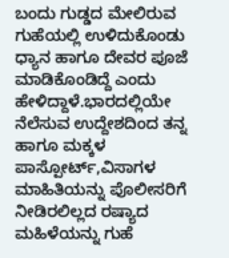ಬಂದು ಗುಡ್ಡದ ಮೇಲಿರುವ ಗುಹೆಯಲ್ಲಿ ಉಳಿದುಕೊಂಡು ಧ್ಯಾನ ಹಾಗೂ ದೇವರ ಪೂಜೆ ಮಾಡಿಕೊಂಡಿದ್ದೆ ಎಂದು ಹೇಳಿದ್ದಾಳೆ.ಭಾರದಲ್ಲಿಯೇ ನೆಲೆಸುವ ಉದ್ದೇಶದಿಂದ ತನ್ನ ಹಾಗೂ ಮಕ್ಕಳ ಪಾಸ್ಪೋರ್ಟ್,ವಿಸಾಗಳ ಮಾಹಿತಿಯನ್ನು ಪೊಲೀಸರಿಗೆ ನೀಡಿರಲಿಲ್ಲದ ರಷ್ಯಾದ ಮಹಿಳೆಯನ್ನು ಗುಹೆ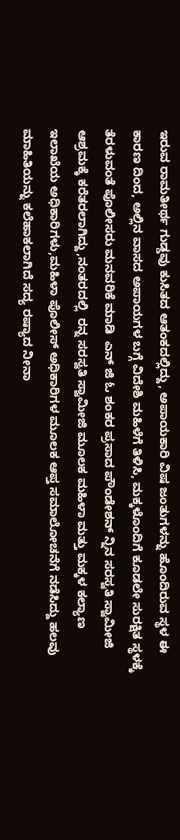ಇರುವ ರಾಮತೀರ್ಥ ಗುಡ್ಡವು ಕುಸಿತದ ಆತಂಕದಲ್ಲಿದ್ದು, ಅಪಾಯಕಾರಿ ವಿಷ ಜಂತುಗಳನ್ನು ಹೊಂದಿರುವ ಸ್ಥಳ ಈ ಕಾರಣ ದಿಂದ, ಅಲ್ಲಿನ ವಾಸದ ಅಪಾಯಗಳ ಬಗ್ಗೆ ವಿದೇಶಿ ಮಹಿಳೆಗೆ ತಿಳಿಸಿ, ಮಕ್ಕಳೊಂದಿಗೆ ಕೂಡಲೇ ಸುರಕ್ಷಿತ ಸ್ಥಳಕ್ಕೆ ತೆರಳುವಂತೆ ಪೊಲೀಸರು ಮನವರಿಕೆ ಮಾಡಿ  ಎನ್ ಜಿ ಓ ಶಂಕರ ಪ್ರಸಾದ ಪೌಂಡೇಶನ್ ನ್ನಿನ ಸರಸ್ವತಿ ಸ್ವಾಮೀಜಿ ಆಶ್ರಮಕ್ಕೆ ಕರೆತರಲಾಗಿದ್ದು,ನಂತರದಲ್ಲಿ  ರನ್ನ ಸರಸ್ವತಿ ಸ್ವಾಮೀಜಿ ಮೂಲಕ ಮಹಿಳಾ ಮತ್ತು ಮಕ್ಕಳ ಕಲ್ಯಾಣ ಇಲಾಖೆಯ ಅಧಿಕಾರಿಗಳು,ಮಹಿಳಾ ಪೊಲೀಸ್ ಅಧಿಕಾರಿಗಳ ಮೂಲಕ ಆಪ್ತ ಸಮಾಲೋಚನೆಗೆ ನಡೆಸಿದ್ದು ಹಲವು ಮಾಹಿತಿಯನ್ನು ಕಲೆಹಾಕಲಾಗಿದೆ ಸದ್ಯ ರಷ್ಯಾದ ನೀನಾ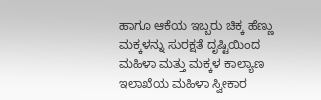ಹಾಗೂ ಆಕೆಯ ಇಬ್ಬರು ಚಿಕ್ಕ ಹೆಣ್ಣು ಮಕ್ಕಳನ್ನು ಸುರಕ್ಷತೆ ದೃಷ್ಟಿಯಿಂದ ಮಹಿಳಾ ಮತ್ತು ಮಕ್ಕಳ ಕಾಲ್ಯಾಣ ಇಲಾಖೆಯ ಮಹಿಳಾ ಸ್ವೀಕಾರ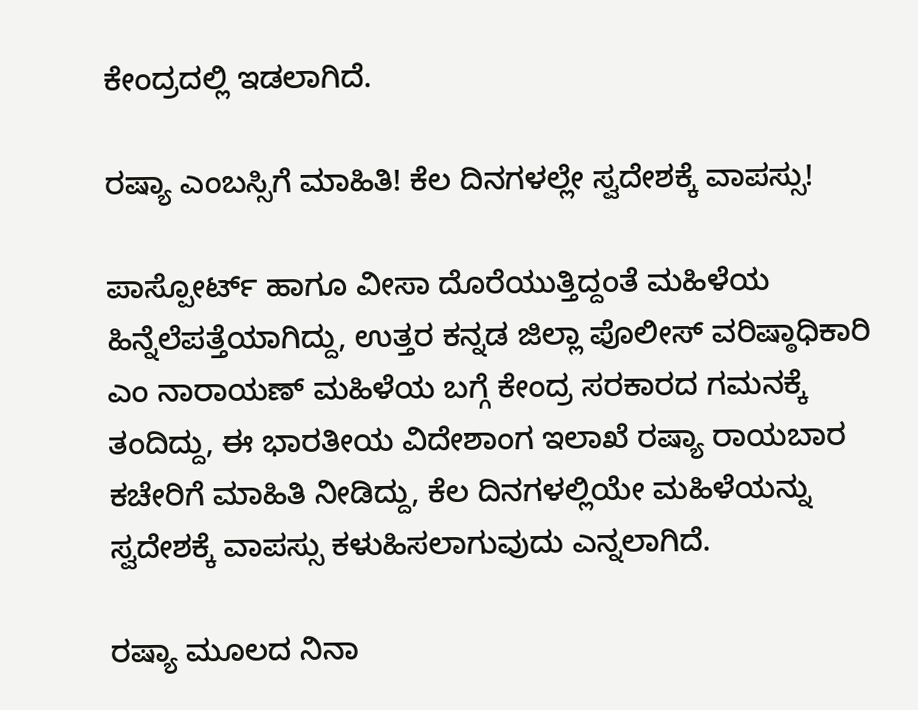ಕೇಂದ್ರದಲ್ಲಿ ಇಡಲಾಗಿದೆ.

ರಷ್ಯಾ ಎಂಬಸ್ಸಿಗೆ ಮಾಹಿತಿ! ಕೆಲ ದಿನಗಳಲ್ಲೇ ಸ್ವದೇಶಕ್ಕೆ ವಾಪಸ್ಸು!

ಪಾಸ್ಪೋರ್ಟ್ ಹಾಗೂ ವೀಸಾ ದೊರೆಯುತ್ತಿದ್ದಂತೆ ಮಹಿಳೆಯ ಹಿನ್ನೆಲೆಪತ್ತೆಯಾಗಿದ್ದು, ಉತ್ತರ ಕನ್ನಡ ಜಿಲ್ಲಾ ಪೊಲೀಸ್ ವರಿಷ್ಠಾಧಿಕಾರಿ ಎಂ ನಾರಾಯಣ್ ಮಹಿಳೆಯ ಬಗ್ಗೆ ಕೇಂದ್ರ ಸರಕಾರದ ಗಮನಕ್ಕೆ ತಂದಿದ್ದು, ಈ ಭಾರತೀಯ ವಿದೇಶಾಂಗ ಇಲಾಖೆ ರಷ್ಯಾ ರಾಯಬಾರ ಕಚೇರಿಗೆ ಮಾಹಿತಿ ನೀಡಿದ್ದು, ಕೆಲ ದಿನಗಳಲ್ಲಿಯೇ ಮಹಿಳೆಯನ್ನು ಸ್ವದೇಶಕ್ಕೆ ವಾಪಸ್ಸು ಕಳುಹಿಸಲಾಗುವುದು ಎನ್ನಲಾಗಿದೆ.

ರಷ್ಯಾ ಮೂಲದ ನಿನಾ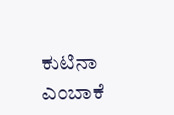ಕುಟಿನಾ ಎಂಬಾಕೆ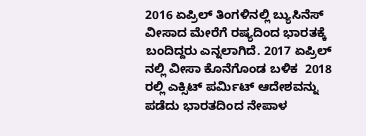2016 ಏಪ್ರಿಲ್ ತಿಂಗಳಿನಲ್ಲಿ ಬ್ಯುಸಿನೆಸ್ ವೀಸಾದ ಮೇರೆಗೆ ರಷ್ಯದಿಂದ ಭಾರತಕ್ಕೆ ಬಂದಿದ್ದರು ಎನ್ನಲಾಗಿದೆ. 2017 ಏಪ್ರಿಲ್ ನಲ್ಲಿ ವೀಸಾ ಕೊನೆಗೊಂಡ ಬಳಿಕ  2018 ರಲ್ಲಿ ಎಕ್ಸಿಟ್ ಪರ್ಮಿಟ್ ಆದೇಶವನ್ನು ಪಡೆದು ಭಾರತದಿಂದ ನೇಪಾಳ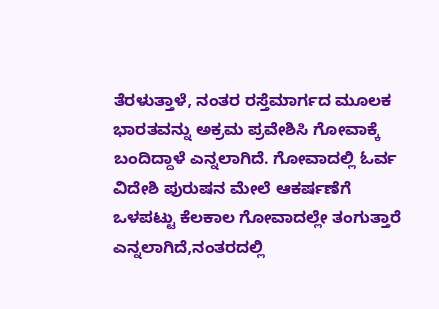ತೆರಳುತ್ತಾಳೆ, ನಂತರ ರಸ್ತೆಮಾರ್ಗದ ಮೂಲಕ ಭಾರತವನ್ನು ಅಕ್ರಮ ಪ್ರವೇಶಿಸಿ ಗೋವಾಕ್ಕೆ ಬಂದಿದ್ದಾಳೆ ಎನ್ನಲಾಗಿದೆ. ಗೋವಾದಲ್ಲಿ ಓರ್ವ ವಿದೇಶಿ ಪುರುಷನ ಮೇಲೆ ಆಕರ್ಷಣೆಗೆ ಒಳಪಟ್ಟು ಕೆಲಕಾಲ ಗೋವಾದಲ್ಲೇ ತಂಗುತ್ತಾರೆ ಎನ್ನಲಾಗಿದೆ,ನಂತರದಲ್ಲಿ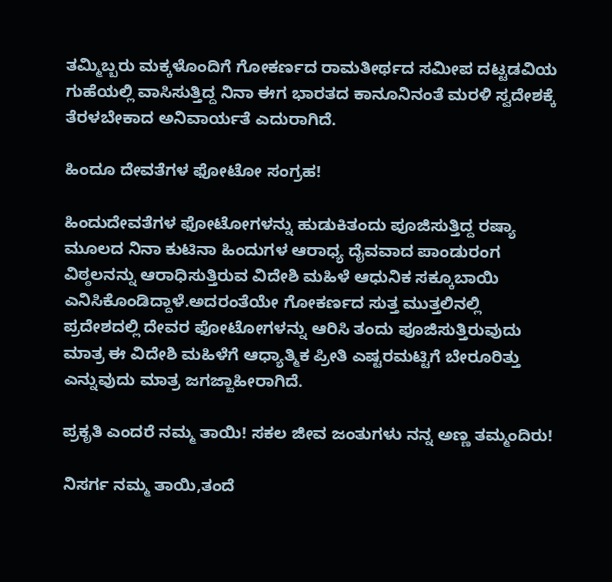ತಮ್ಮಿಬ್ಬರು ಮಕ್ಕಳೊಂದಿಗೆ ಗೋಕರ್ಣದ ರಾಮತೀರ್ಥದ ಸಮೀಪ ದಟ್ಟಡವಿಯ ಗುಹೆಯಲ್ಲಿ ವಾಸಿಸುತ್ತಿದ್ದ ನಿನಾ ಈಗ ಭಾರತದ ಕಾನೂನಿನಂತೆ ಮರಳಿ ಸ್ವದೇಶಕ್ಕೆ ತೆರಳಬೇಕಾದ ಅನಿವಾರ್ಯತೆ ಎದುರಾಗಿದೆ.

ಹಿಂದೂ ದೇವತೆಗಳ ಫೋಟೋ ಸಂಗ್ರಹ!

ಹಿಂದುದೇವತೆಗಳ ಫೋಟೋಗಳನ್ನು ಹುಡುಕಿತಂದು ಪೂಜಿಸುತ್ತಿದ್ದ ರಷ್ಯಾ ಮೂಲದ ನಿನಾ ಕುಟಿನಾ ಹಿಂದುಗಳ ಆರಾಧ್ಯ ದೈವವಾದ ಪಾಂಡುರಂಗ ವಿಠ್ಠಲನನ್ನು ಆರಾಧಿಸುತ್ತಿರುವ ವಿದೇಶಿ ಮಹಿಳೆ ಆಧುನಿಕ ಸಕ್ಕೂಬಾಯಿ ಎನಿಸಿಕೊಂಡಿದ್ದಾಳೆ.ಅದರಂತೆಯೇ ಗೋಕರ್ಣದ ಸುತ್ತ ಮುತ್ತಲಿನಲ್ಲಿ  ಪ್ರದೇಶದಲ್ಲಿ ದೇವರ ಫೋಟೋಗಳನ್ನು ಆರಿಸಿ ತಂದು ಪೂಜಿಸುತ್ತಿರುವುದು ಮಾತ್ರ ಈ ವಿದೇಶಿ ಮಹಿಳೆಗೆ ಆಧ್ಯಾತ್ಮಿಕ ಪ್ರೀತಿ ಎಷ್ಟರಮಟ್ಟಿಗೆ ಬೇರೂರಿತ್ತು ಎನ್ನುವುದು ಮಾತ್ರ ಜಗಜ್ಜಾಹೀರಾಗಿದೆ.

ಪ್ರಕೃತಿ ಎಂದರೆ ನಮ್ಮ ತಾಯಿ! ಸಕಲ ಜೀವ ಜಂತುಗಳು ನನ್ನ ಅಣ್ಣ ತಮ್ಮಂದಿರು!

ನಿಸರ್ಗ ನಮ್ಮ ತಾಯಿ,ತಂದೆ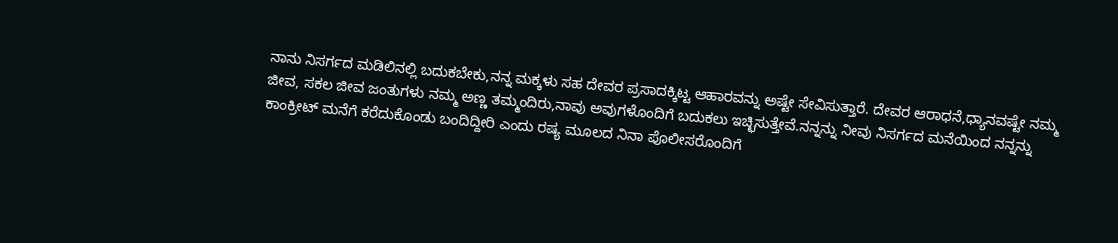ನಾನು ನಿಸರ್ಗದ ಮಡಿಲಿನಲ್ಲಿ ಬದುಕಬೇಕು,ನನ್ನ ಮಕ್ಕಳು ಸಹ ದೇವರ ಪ್ರಸಾದಕ್ಕಿಟ್ಟ ಆಹಾರವನ್ನು ಅಷ್ಟೇ ಸೇವಿಸುತ್ತಾರೆ. ದೇವರ ಆರಾಧನೆ,ಧ್ಯಾನವಷ್ಟೇ ನಮ್ಮ ಜೀವ, ಸಕಲ ಜೀವ ಜಂತುಗಳು ನಮ್ಮ ಅಣ್ಣ ತಮ್ಮಂದಿರು,ನಾವು ಅವುಗಳೊಂದಿಗೆ ಬದುಕಲು ಇಚ್ಛಿಸುತ್ತೇವೆ.ನನ್ನನ್ನು ನೀವು ನಿಸರ್ಗದ ಮನೆಯಿಂದ ನನ್ನನ್ನು ಕಾಂಕ್ರೀಟ್ ಮನೆಗೆ ಕರೆದುಕೊಂಡು ಬಂದಿದ್ದೀರಿ ಎಂದು ರಷ್ಯ ಮೂಲದ ನಿನಾ ಪೊಲೀಸರೊಂದಿಗೆ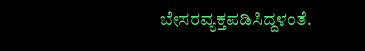ಬೇಸರವ್ಯಕ್ತಪಡಿಸಿದ್ದಳಂತೆ.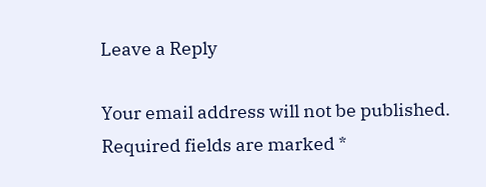Leave a Reply

Your email address will not be published. Required fields are marked *